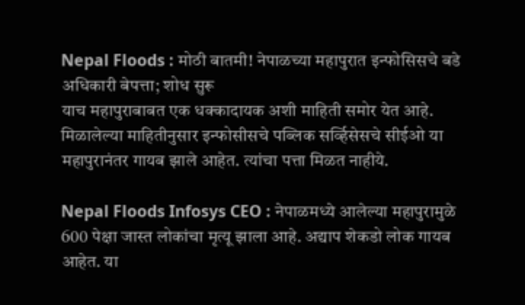Nepal Floods : मोठी बातमी! नेपाळच्या महापुरात इन्फोसिसचे बडे अधिकारी बेपत्ता; शोध सुरू
याच महापुराबाबत एक धक्कादायक अशी माहिती समोर येत आहे. मिळालेल्या माहितीनुसार इन्फोसीसचे पब्लिक सर्व्हिसेसचे सीईओ या महापुरानंतर गायब झाले आहेत. त्यांचा पत्ता मिळत नाहीये.

Nepal Floods Infosys CEO : नेपाळमध्ये आलेल्या महापुरामुळे 600 पेक्षा जास्त लोकांचा मृत्यू झाला आहे. अद्याप शेकडो लोक गायब आहेत. या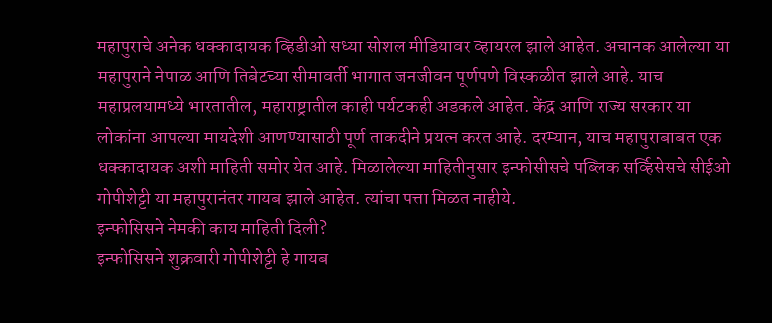महापुराचे अनेक धक्कादायक व्हिडीओ सध्या सोशल मीडियावर व्हायरल झाले आहेत. अचानक आलेल्या या महापुराने नेपाळ आणि तिबेटच्या सीमावर्ती भागात जनजीवन पूर्णपणे विस्कळीत झाले आहे. याच महाप्रलयामध्ये भारतातील, महाराष्ट्रातील काही पर्यटकही अडकले आहेत. केंद्र आणि राज्य सरकार या लोकांना आपल्या मायदेशी आणण्यासाठी पूर्ण ताकदीने प्रयत्न करत आहे. दरम्यान, याच महापुराबाबत एक धक्कादायक अशी माहिती समोर येत आहे. मिळालेल्या माहितीनुसार इन्फोसीसचे पब्लिक सर्व्हिसेसचे सीईओ गोपीशेट्टी या महापुरानंतर गायब झाले आहेत. त्यांचा पत्ता मिळत नाहीये.
इन्फोसिसने नेमकी काय माहिती दिली?
इन्फोसिसने शुक्रवारी गोपीशेट्टी हे गायब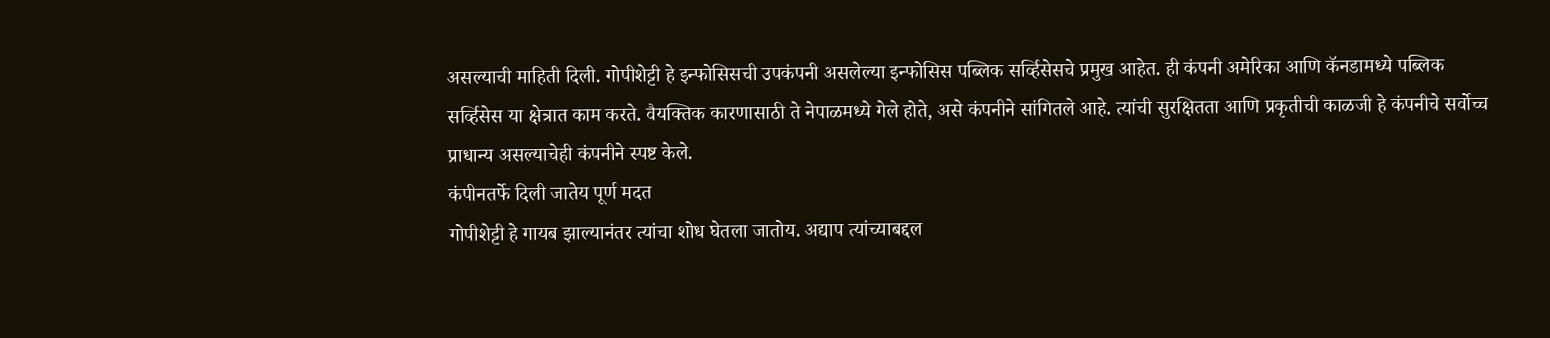असल्याची माहिती दिली. गोपीशेट्टी हे इन्फोसिसची उपकंपनी असलेल्या इन्फोसिस पब्लिक सर्व्हिसेसचे प्रमुख आहेत. ही कंपनी अमेरिका आणि कॅनडामध्ये पब्लिक सर्व्हिसेस या क्षेत्रात काम करते. वैयक्तिक कारणासाठी ते नेपाळमध्ये गेले होते, असे कंपनीने सांगितले आहे. त्यांची सुरक्षितता आणि प्रकृतीची काळजी हे कंपनीचे सर्वोच्च प्राधान्य असल्याचेही कंपनीने स्पष्ट केले.
कंपीनतर्फे दिली जातेय पूर्ण मदत
गोपीशेट्टी हे गायब झाल्यानंतर त्यांचा शोध घेतला जातोय. अद्याप त्यांच्याबद्दल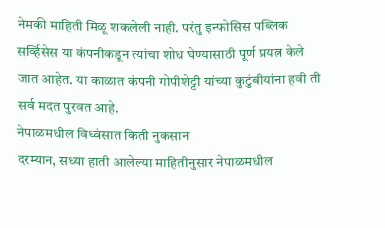नेमकी माहिती मिळू शकलेली नाही. परंतु इन्फोसिस पब्लिक सर्व्हिसेस या कंपनीकडून त्यांचा शोध घेण्यासाठी पूर्ण प्रयत्न केले जात आहेत. या काळात कंपनी गोपीशेट्टी यांच्या कुटुंबीयांना हवी ती सर्व मदत पुरवत आहे.
नेपाळमधील विध्वंसात किती नुकसान
दरम्यान, सध्या हाती आलेल्या माहितीनुसार नेपाळमधील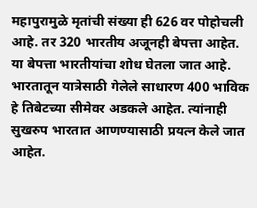महापुरामुळे मृतांची संख्या ही 626 वर पोहोचली आहे. तर 320 भारतीय अजूनही बेपत्ता आहेत. या बेपत्ता भारतीयांचा शोध घेतला जात आहे. भारतातून यात्रेसाठी गेलेले साधारण 400 भाविक हे तिबेटच्या सीमेवर अडकले आहेत. त्यांनाही सुखरुप भारतात आणण्यासाठी प्रयत्न केले जात आहेत.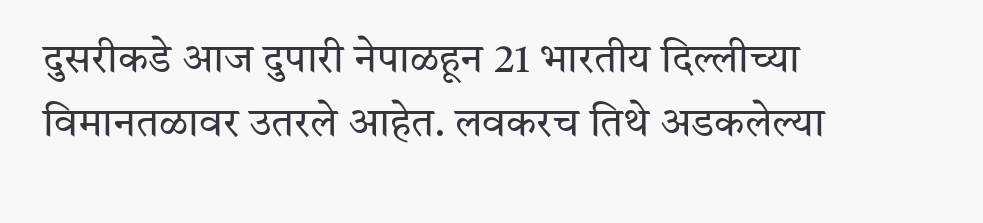दुसरीकडे आज दुपारी नेपाळहून 21 भारतीय दिल्लीच्या विमानतळावर उतरले आहेत. लवकरच तिथे अडकलेल्या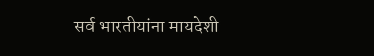सर्व भारतीयांना मायदेशी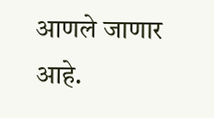आणले जाणार आहे.